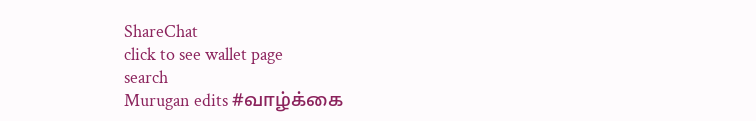ShareChat
click to see wallet page
search
Murugan edits #வாழ்க்கை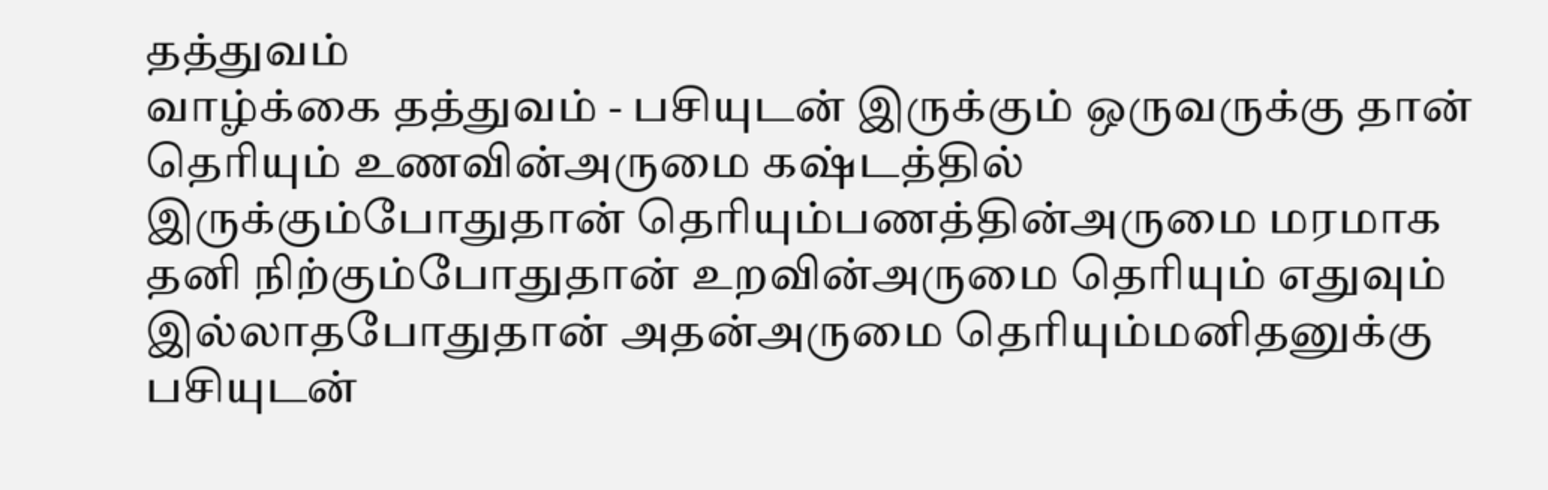தத்துவம்
வாழ்க்கை தத்துவம் - பசியுடன் இருக்கும் ஒருவருக்கு தான் தெரியும் உணவின்அருமை கஷ்டத்தில் இருக்கும்போதுதான் தெரியும்பணத்தின்அருமை மரமாக தனி நிற்கும்போதுதான் உறவின்அருமை தெரியும் எதுவும் இல்லாதபோதுதான் அதன்அருமை தெரியும்மனிதனுக்கு பசியுடன்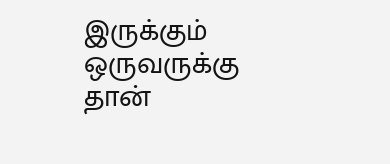இருக்கும் ஒருவருக்கு தான்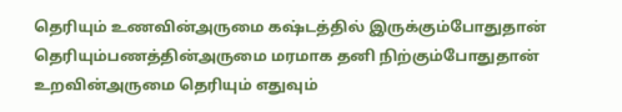தெரியும் உணவின்அருமை கஷ்டத்தில் இருக்கும்போதுதான் தெரியும்பணத்தின்அருமை மரமாக தனி நிற்கும்போதுதான் உறவின்அருமை தெரியும் எதுவும்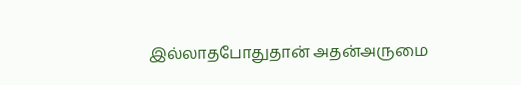இல்லாதபோதுதான் அதன்அருமை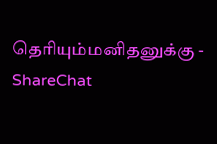தெரியும்மனிதனுக்கு - ShareChat